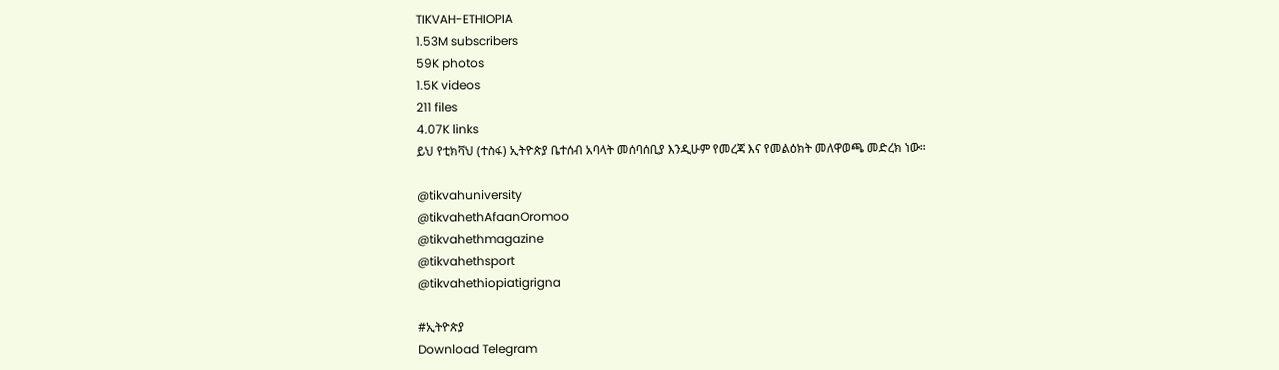TIKVAH-ETHIOPIA
1.53M subscribers
59K photos
1.5K videos
211 files
4.07K links
ይህ የቲክቫህ (ተስፋ) ኢትዮጵያ ቤተሰብ አባላት መሰባሰቢያ እንዲሁም የመረጃ እና የመልዕክት መለዋወጫ መድረክ ነው።

@tikvahuniversity
@tikvahethAfaanOromoo
@tikvahethmagazine
@tikvahethsport
@tikvahethiopiatigrigna

#ኢትዮጵያ
Download Telegram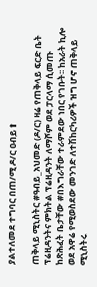ያልተለመደ ተግባር በጠ/ሚ ዶ/ር ዐብይ⬆

ጠቅላይ ሚኒስትር #ዓብይ_አህመድ (ዶ/ር) ዛሬ የጠቅላይ ፍርድ ቤት ፕሬዚዳንትና ምክትል ፕሬዚዳንት ለማሾም ወደ ፓርላማ ሲመጡ ከጽሕፈት ቤታቸው #በእግራቸው ተራምደው ነበር የገቡት፡፡ ከአራት ኪሎ ወደ አዋሬ የሚወስደው መንገድ ለተሽከርካሪዎች ዝግ ሆኖ ጠቅላይ ሚኒስትሩ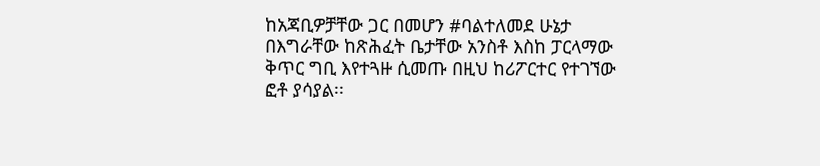ከአጃቢዎቻቸው ጋር በመሆን #ባልተለመደ ሁኔታ በእግራቸው ከጽሕፈት ቤታቸው አንስቶ እስከ ፓርላማው ቅጥር ግቢ እየተጓዙ ሲመጡ በዚህ ከሪፖርተር የተገኘው ፎቶ ያሳያል፡፡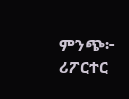ምንጭ፦ ሪፖርተር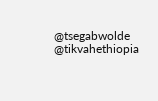@tsegabwolde @tikvahethiopia